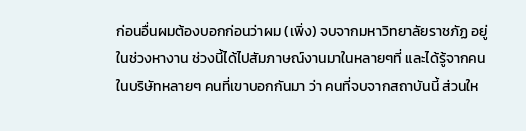ก่อนอื่นผมต้องบอกก่อนว่าผม (เพิ่ง) จบจากมหาวิทยาลัยราชภัฏ อยู่ในช่วงหางาน ช่วงนี้ได้ไปสัมภาษณ์งานมาในหลายๆที่ และได้รู้จากคนในบริษัทหลายๆ คนที่เขาบอกกันมา ว่า คนที่จบจากสถาบันนี้ ส่วนให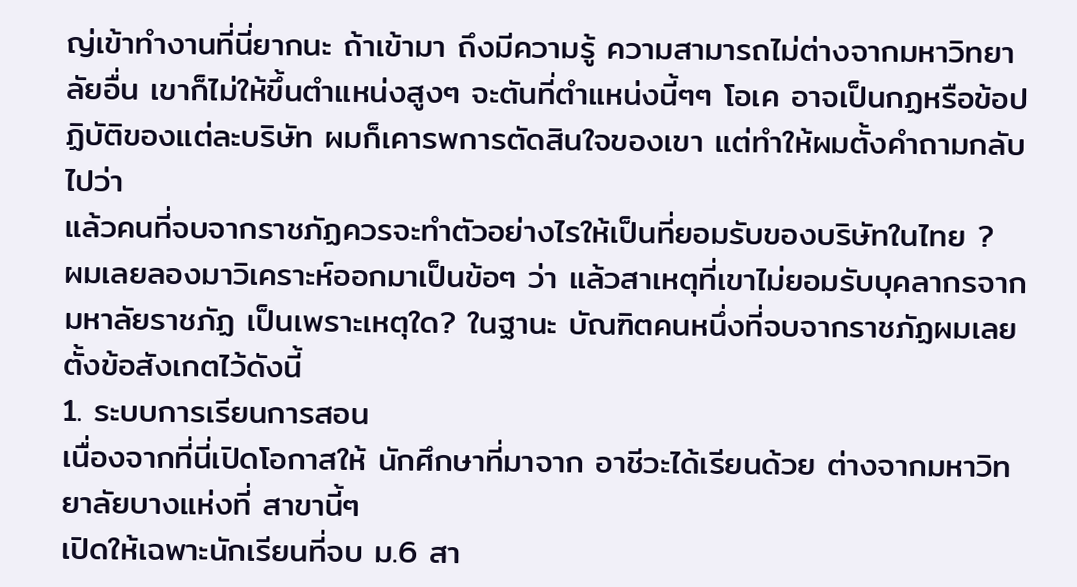ญ่เข้าทำงานที่นี่ยากนะ ถ้าเข้ามา ถึงมีความรู้ ความสามารถไม่ต่างจากมหาวิทยาลัยอื่น เขาก็ไม่ให้ขึ้นตำแหน่งสูงๆ จะตันที่ตำแหน่งนี้ๆๆ โอเค อาจเป็นกฏหรือข้อปฏิบัติของแต่ละบริษัท ผมก็เคารพการตัดสินใจของเขา แต่ทำให้ผมตั้งคำถามกลับไปว่า
แล้วคนที่จบจากราชภัฏควรจะทำตัวอย่างไรให้เป็นที่ยอมรับของบริษัทในไทย ?
ผมเลยลองมาวิเคราะห์ออกมาเป็นข้อๆ ว่า แล้วสาเหตุที่เขาไม่ยอมรับบุคลากรจากมหาลัยราชภัฏ เป็นเพราะเหตุใด? ในฐานะ บัณฑิตคนหนึ่งที่จบจากราชภัฏผมเลยตั้งข้อสังเกตไว้ดังนี้
1. ระบบการเรียนการสอน
เนื่องจากที่นี่เปิดโอกาสให้ นักศึกษาที่มาจาก อาชีวะได้เรียนด้วย ต่างจากมหาวิทยาลัยบางแห่งที่ สาขานี้ๆ
เปิดให้เฉพาะนักเรียนที่จบ ม.6 สา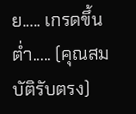ย..... เกรดขึ้นต่ำ..... (คุณสมบัติรับตรง)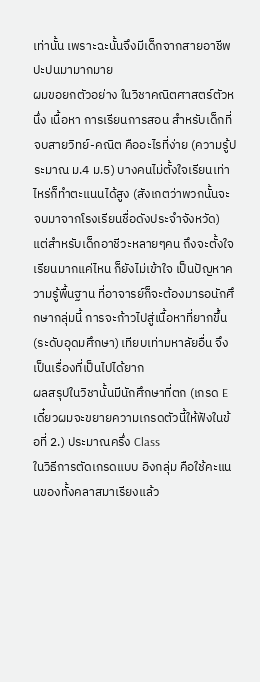เท่านั้น เพราะฉะนั้นจึงมีเด็กจากสายอาชีพปะปนมามากมาย
ผมขอยกตัวอย่าง ในวิชาคณิตศาสตร์ตัวหนึ่ง เนื้อหา การเรียนการสอน สำหรับเด็กที่จบสายวิทย์-คณิต คืออะไรที่ง่าย (ความรู้ประมาณ ม.4 ม.5) บางคนไม่ตั้งใจเรียนเท่าไหร่ก็ทำตะแนนได้สูง (สังเกตว่าพวกนั้นจะจบมาจากโรงเรียนชื่อดังประจำจังหวัด) แต่สำหรับเด็กอาชีวะหลายๆคน ถึงจะตั้งใจเรียนมากแค่ไหน ก็ยังไม่เข้าใจ เป็นปัญหาความรู้พื้นฐาน ที่อาจารย์ก็จะต้องมารอนักศึกษากลุ่มนี้ การจะก้าวไปสู่เนื้อหาที่ยากขึ้น (ระดับอุดมศึกษา) เทียบเท่ามหาลัยอื่น จึงเป็นเรื่องที่เป็นไปได้ยาก
ผลสรุปในวิชานั้นมีนักศึกษาที่ตก (เกรด E เดี๋ยวผมจะขยายความเกรดตัวนี้ให้ฟังในข้อที่ 2.) ประมาณครึ่ง Class
ในวิธีการตัดเกรดแบบ อิงกลุ่ม คือใช้คะแนนของทั้งคลาสมาเรียงแล้ว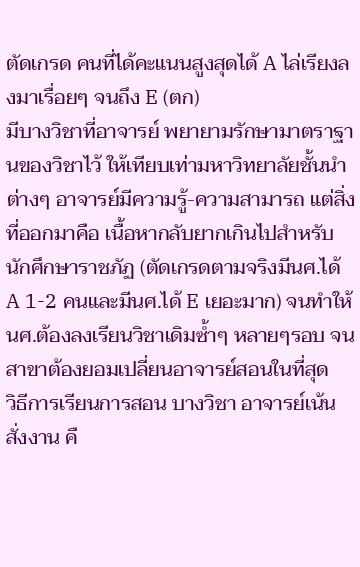ตัดเกรด คนที่ได้คะแนนสูงสุดได้ A ไล่เรียงลงมาเรื่อยๆ จนถึง E (ตก)
มีบางวิชาที่อาจารย์ พยายามรักษามาตราฐานของวิชาไว้ ให้เทียบเท่ามหาวิทยาลัยชั้นนำต่างๆ อาจารย์มีความรู้-ความสามารถ แต่สิ่งที่ออกมาคือ เนื้อหากลับยากเกินไปสำหรับนักศึกษาราชภัฏ (ตัดเกรดตามจริงมีนศ.ได้ A 1-2 คนและมีนศ.ได้ E เยอะมาก) จนทำให้ นศ.ต้องลงเรียนวิชาเดิมซ้ำๆ หลายๆรอบ จนสาขาต้องยอมเปลี่ยนอาจารย์สอนในที่สุด
วิธีการเรียนการสอน บางวิชา อาจารย์เน้นสั่งงาน คื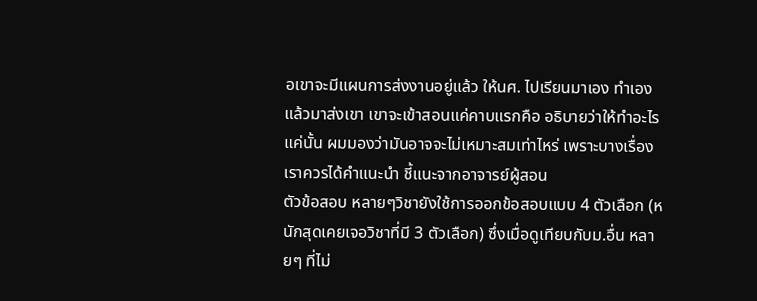อเขาจะมีแผนการส่งงานอยู่แล้ว ให้นศ. ไปเรียนมาเอง ทำเองแล้วมาส่งเขา เขาจะเข้าสอนแค่คาบแรกคือ อธิบายว่าให้ทำอะไร แค่นั้น ผมมองว่ามันอาจจะไม่เหมาะสมเท่าไหร่ เพราะบางเรื่อง เราควรได้คำแนะนำ ชี้แนะจากอาจารย์ผู้สอน
ตัวข้อสอบ หลายๆวิชายังใช้การออกข้อสอบแบบ 4 ตัวเลือก (หนักสุดเคยเจอวิชาที่มี 3 ตัวเลือก) ซึ่งเมื่อดูเทียบกับม.อื่น หลายๆ ที่ไม่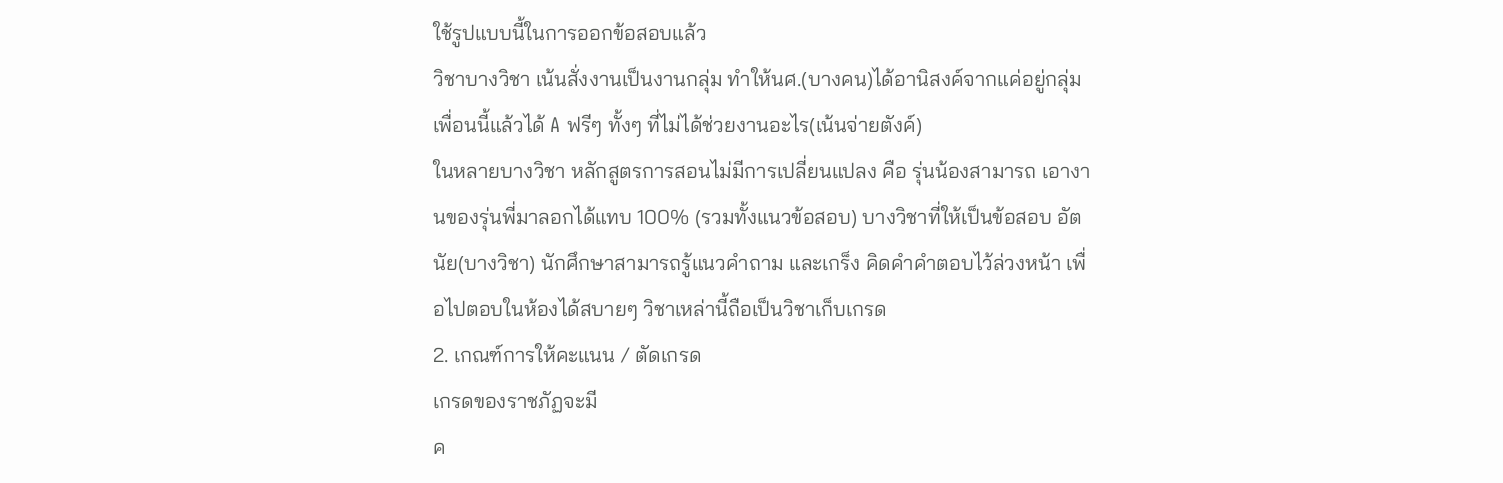ใช้รูปแบบนี้ในการออกข้อสอบแล้ว
วิชาบางวิชา เน้นสั่งงานเป็นงานกลุ่ม ทำให้นศ.(บางคน)ได้อานิสงค์จากแค่อยู่กลุ่มเพื่อนนี้แล้วได้ A ฟรีๆ ทั้งๆ ที่ไม่ได้ช่วยงานอะไร(เน้นจ่ายตังค์)
ในหลายบางวิชา หลักสูตรการสอนไม่มีการเปลี่ยนแปลง คือ รุ่นน้องสามารถ เอางานของรุ่นพี่มาลอกได้แทบ 100% (รวมทั้งแนวข้อสอบ) บางวิชาที่ให้เป็นข้อสอบ อัตนัย(บางวิชา) นักศึกษาสามารถรู้แนวคำถาม และเกร็ง คิดคำคำตอบไว้ล่วงหน้า เพื่อไปตอบในห้องได้สบายๆ วิชาเหล่านี้ถือเป็นวิชาเก็บเกรด
2. เกณฑ์การให้คะแนน / ตัดเกรด
เกรดของราชภัฏจะมี
ค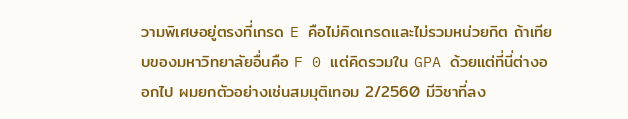วามพิเศษอยู่ตรงที่เกรด E คือไม่คิดเกรดและไม่รวมหน่วยกิต ถ้าเทียบของมหาวิทยาลัยอื่นคือ F 0 แต่คิดรวมใน GPA ด้วยแต่ที่นี่ต่างออกไป ผมยกตัวอย่างเช่นสมมุติเทอม 2/2560 มีวิชาที่ลง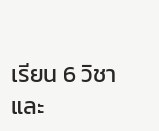เรียน 6 วิชา
และ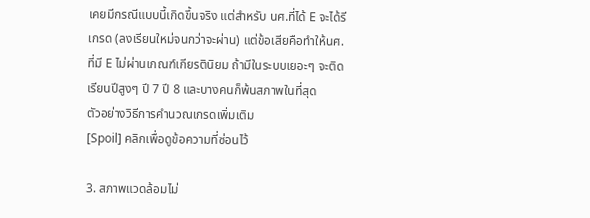เคยมีกรณีแบบนี้เกิดขึ้นจริง แต่สำหรับ นศ.ที่ได้ E จะได้รีเกรด (ลงเรียนใหม่จนกว่าจะผ่าน) แต่ข้อเสียคือทำให้นศ.ที่มี E ไม่ผ่านเกณฑ์เกียรตินิยม ถ้ามีในระบบเยอะๆ จะติดเรียนปีสูงๆ ปี 7 ปี 8 และบางคนก็พ้นสภาพในที่สุด
ตัวอย่างวิธีการคำนวณเกรดเพิ่มเติม
[Spoil] คลิกเพื่อดูข้อความที่ซ่อนไว้

3. สภาพแวดล้อมไม่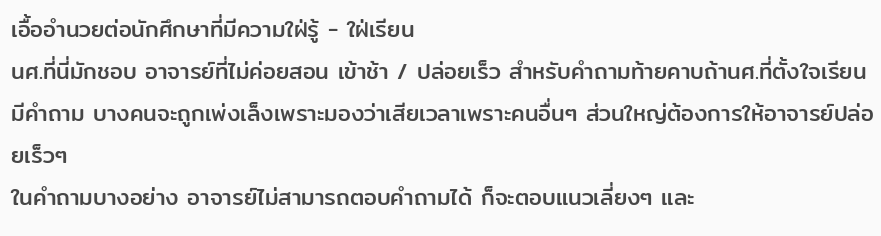เอื้ออำนวยต่อนักศึกษาที่มีความใฝ่รู้ - ใฝ่เรียน
นศ.ที่นี่มักชอบ อาจารย์ที่ไม่ค่อยสอน เข้าช้า / ปล่อยเร็ว สำหรับคำถามท้ายคาบถ้านศ.ที่ตั้งใจเรียนมีคำถาม บางคนจะถูกเพ่งเล็งเพราะมองว่าเสียเวลาเพราะคนอื่นๆ ส่วนใหญ่ต้องการให้อาจารย์ปล่อยเร็วๆ
ในคำถามบางอย่าง อาจารย์ไม่สามารถตอบคำถามได้ ก็จะตอบแนวเลี่ยงๆ และ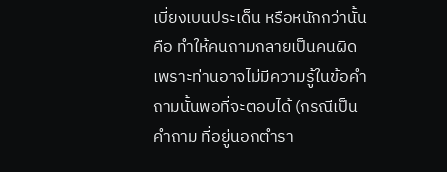เบี่ยงเบนประเด็น หรือหนักกว่านั้นคือ ทำให้คนถามกลายเป็นคนผิดเพราะท่านอาจไม่มีความรู้ในข้อคำถามนั้นพอที่จะตอบได้ (กรณีเป็นคำถาม ที่อยู่นอกตำรา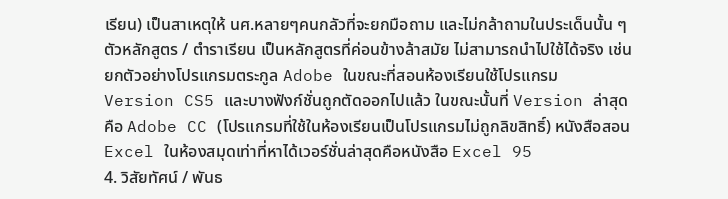เรียน) เป็นสาเหตุให้ นศ.หลายๆคนกลัวที่จะยกมือถาม และไม่กล้าถามในประเด็นนั้น ๆ
ตัวหลักสูตร / ตำราเรียน เป็นหลักสูตรที่ค่อนข้างล้าสมัย ไม่สามารถนำไปใช้ได้จริง เช่นยกตัวอย่างโปรแกรมตระกูล Adobe ในขณะที่สอนห้องเรียนใช้โปรแกรม Version CS5 และบางฟังก์ชั่นถูกตัดออกไปแล้ว ในขณะนั้นที่ Version ล่าสุดคือ Adobe CC (โปรแกรมที่ใช้ในห้องเรียนเป็นโปรแกรมไม่ถูกลิขสิทธิ์) หนังสือสอน Excel ในห้องสมุดเท่าที่หาได้เวอร์ชั่นล่าสุดคือหนังสือ Excel 95
4. วิสัยทัศน์ / พันธ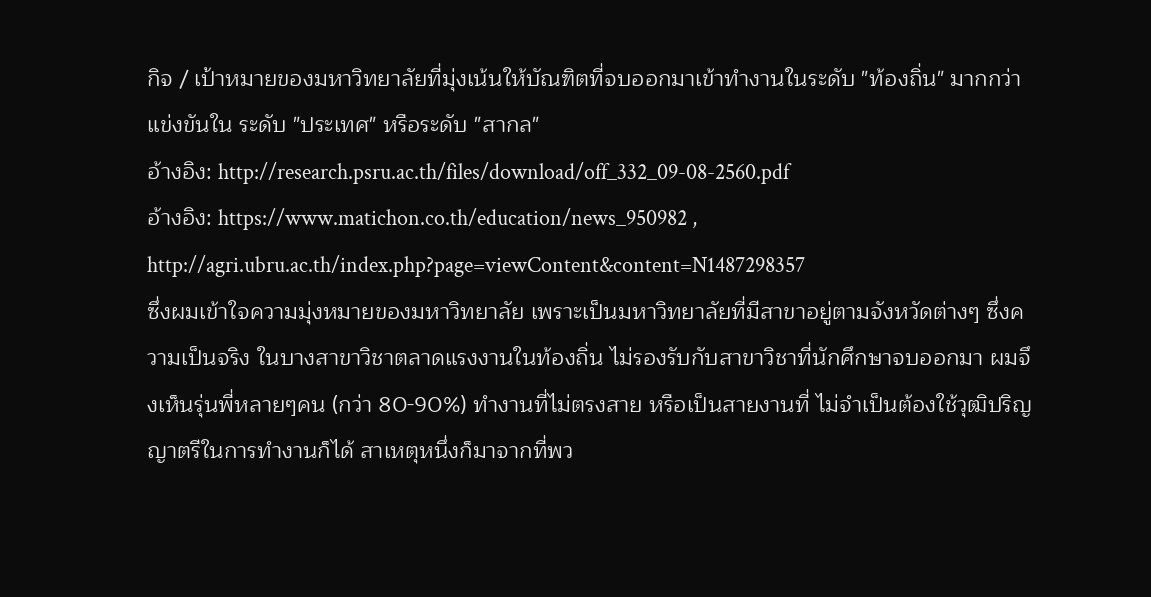กิจ / เป้าหมายของมหาวิทยาลัยที่มุ่งเน้นให้บัณฑิตที่จบออกมาเข้าทำงานในระดับ "ท้องถิ่น" มากกว่าแข่งขันใน ระดับ "ประเทศ" หรือระดับ "สากล"
อ้างอิง: http://research.psru.ac.th/files/download/off_332_09-08-2560.pdf
อ้างอิง: https://www.matichon.co.th/education/news_950982 , http://agri.ubru.ac.th/index.php?page=viewContent&content=N1487298357
ซึ่งผมเข้าใจความมุ่งหมายของมหาวิทยาลัย เพราะเป็นมหาวิทยาลัยที่มีสาขาอยู่ตามจังหวัดต่างๆ ซึ่งความเป็นจริง ในบางสาขาวิชาตลาดแรงงานในท้องถิ่น ไม่รองรับกับสาขาวิชาที่นักศึกษาจบออกมา ผมจึงเห็นรุ่นพี่หลายๆคน (กว่า 80-90%) ทำงานที่ไม่ตรงสาย หรือเป็นสายงานที่ ไม่จำเป็นต้องใช้วุฒิปริญญาตรีในการทำงานก็ได้ สาเหตุหนึ่งก็มาจากที่พว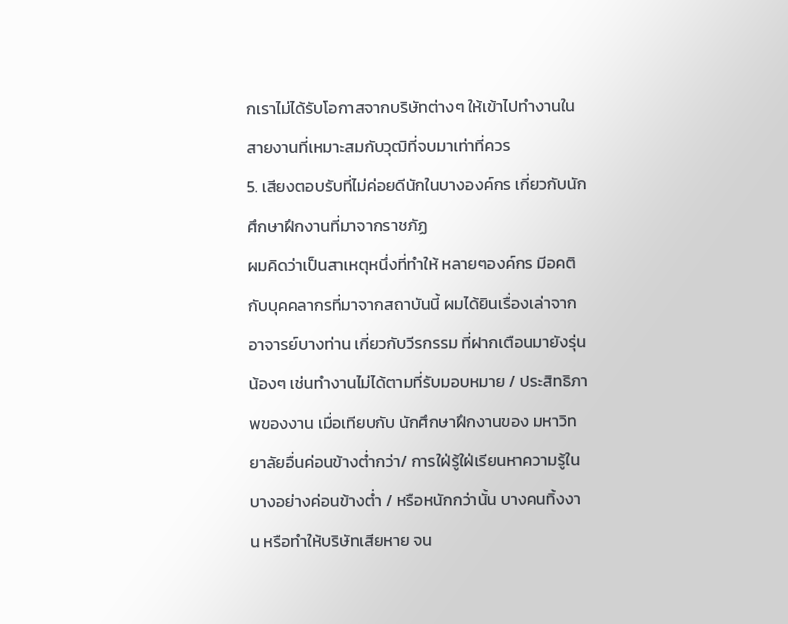กเราไม่ได้รับโอกาสจากบริษัทต่างๆ ให้เข้าไปทำงานในสายงานที่เหมาะสมกับวุฒิที่จบมาเท่าที่ควร
5. เสียงตอบรับที่ไม่ค่อยดีนักในบางองค์กร เกี่ยวกับนักศึกษาฝึกงานที่มาจากราชภัฏ
ผมคิดว่าเป็นสาเหตุหนึ่งที่ทำให้ หลายๆองค์กร มีอคติกับบุคคลากรที่มาจากสถาบันนี้ ผมได้ยินเรื่องเล่าจากอาจารย์บางท่าน เกี่ยวกับวีรกรรม ที่ฝากเตือนมายังรุ่นน้องๆ เช่นทำงานไม่ได้ตามที่รับมอบหมาย / ประสิทธิภาพของงาน เมื่อเทียบกับ นักศึกษาฝึกงานของ มหาวิทยาลัยอื่นค่อนข้างต่ำกว่า/ การใฝ่รู้ใฝ่เรียนหาความรู้ในบางอย่างค่อนข้างต่ำ / หรือหนักกว่านั้น บางคนทิ้งงาน หรือทำให้บริษัทเสียหาย จน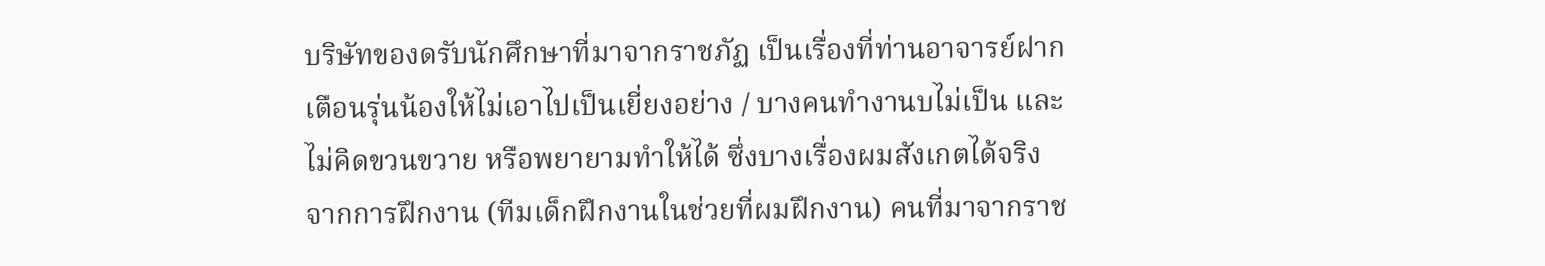บริษัทของดรับนักศึกษาที่มาจากราชภัฏ เป็นเรื่องที่ท่านอาจารย์ฝากเตือนรุ่นน้องให้ไม่เอาไปเป็นเยี่ยงอย่าง / บางคนทำงานบไม่เป็น และไม่คิดขวนขวาย หรือพยายามทำให้ได้ ซึ่งบางเรื่องผมสังเกตได้จริง จากการฝึกงาน (ทีมเด็กฝึกงานในช่วยที่ผมฝึกงาน) คนที่มาจากราช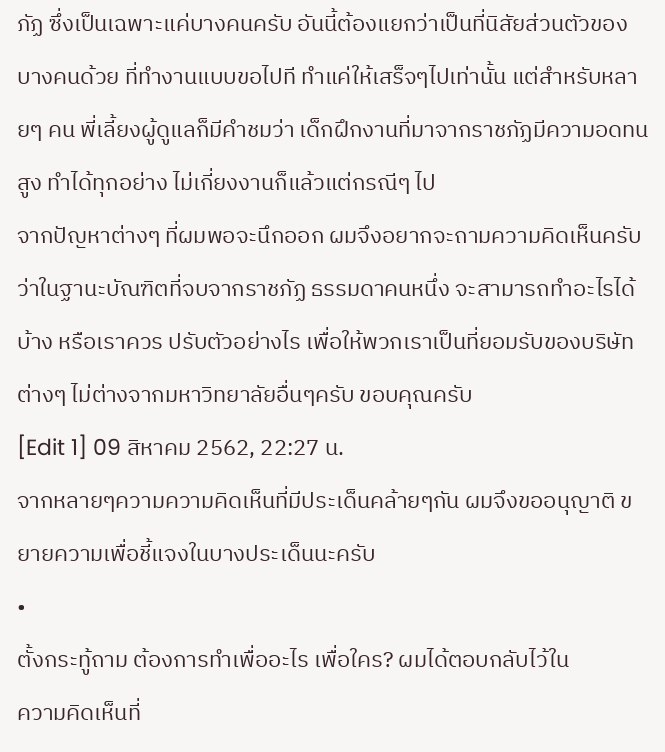ภัฏ ซึ่งเป็นเฉพาะแค่บางคนครับ อันนี้ต้องแยกว่าเป็นที่นิสัยส่วนตัวของบางคนด้วย ที่ทำงานแบบขอไปที ทำแค่ให้เสร็จๆไปเท่านั้น แต่สำหรับหลายๆ คน พี่เลี้ยงผู้ดูแลก็มีคำชมว่า เด็กฝึกงานที่มาจากราชภัฏมีความอดทนสูง ทำได้ทุกอย่าง ไม่เกี่ยงงานก็แล้วแต่กรณีๆ ไป
จากปัญหาต่างๆ ที่ผมพอจะนึกออก ผมจึงอยากจะถามความคิดเห็นครับ ว่าในฐานะบัณฑิตที่จบจากราชภัฏ ธรรมดาคนหนึ่ง จะสามารถทำอะไรได้บ้าง หรือเราควร ปรับตัวอย่างไร เพื่อให้พวกเราเป็นที่ยอมรับของบริษัทต่างๆ ไม่ต่างจากมหาวิทยาลัยอื่นๆครับ ขอบคุณครับ
[Edit 1] 09 สิหาคม 2562, 22:27 น.
จากหลายๆความความคิดเห็นที่มีประเด็นคล้ายๆกัน ผมจึงขออนุญาติ ขยายความเพื่อชี้แจงในบางประเด็นนะครับ
•
ตั้งกระทู้ถาม ต้องการทำเพื่ออะไร เพื่อใคร? ผมได้ตอบกลับไว้ใน
ความคิดเห็นที่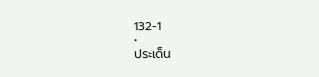132-1
•
ประเด็น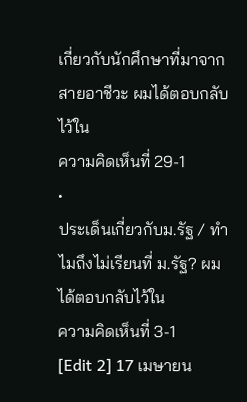เกี่ยวกับนักศึกษาที่มาจากสายอาชีวะ ผมได้ตอบกลับไว้ใน
ความคิดเห็นที่ 29-1
•
ประเด็นเกี่ยวกับม.รัฐ / ทำไมถึงไม่เรียนที่ ม.รัฐ? ผมได้ตอบกลับไว้ใน
ความคิดเห็นที่ 3-1
[Edit 2] 17 เมษายน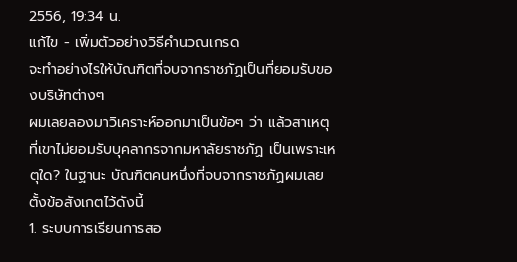2556, 19:34 น.
แก้ไข - เพิ่มตัวอย่างวิธีคำนวณเกรด
จะทำอย่างไรให้บัณฑิตที่จบจากราชภัฏเป็นที่ยอมรับของบริษัทต่างๆ
ผมเลยลองมาวิเคราะห์ออกมาเป็นข้อๆ ว่า แล้วสาเหตุที่เขาไม่ยอมรับบุคลากรจากมหาลัยราชภัฏ เป็นเพราะเหตุใด? ในฐานะ บัณฑิตคนหนึ่งที่จบจากราชภัฏผมเลยตั้งข้อสังเกตไว้ดังนี้
1. ระบบการเรียนการสอ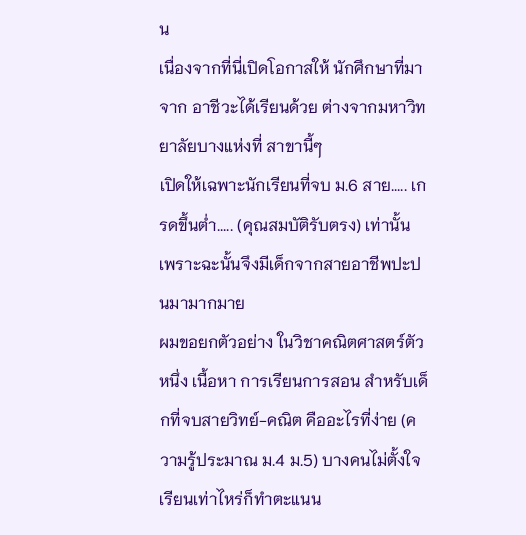น
เนื่องจากที่นี่เปิดโอกาสให้ นักศึกษาที่มาจาก อาชีวะได้เรียนด้วย ต่างจากมหาวิทยาลัยบางแห่งที่ สาขานี้ๆ
เปิดให้เฉพาะนักเรียนที่จบ ม.6 สาย..... เกรดขึ้นต่ำ..... (คุณสมบัติรับตรง) เท่านั้น เพราะฉะนั้นจึงมีเด็กจากสายอาชีพปะปนมามากมาย
ผมขอยกตัวอย่าง ในวิชาคณิตศาสตร์ตัวหนึ่ง เนื้อหา การเรียนการสอน สำหรับเด็กที่จบสายวิทย์-คณิต คืออะไรที่ง่าย (ความรู้ประมาณ ม.4 ม.5) บางคนไม่ตั้งใจเรียนเท่าไหร่ก็ทำตะแนน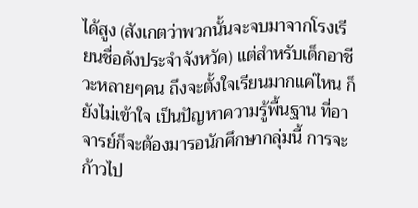ได้สูง (สังเกตว่าพวกนั้นจะจบมาจากโรงเรียนชื่อดังประจำจังหวัด) แต่สำหรับเด็กอาชีวะหลายๆคน ถึงจะตั้งใจเรียนมากแค่ไหน ก็ยังไม่เข้าใจ เป็นปัญหาความรู้พื้นฐาน ที่อาจารย์ก็จะต้องมารอนักศึกษากลุ่มนี้ การจะก้าวไป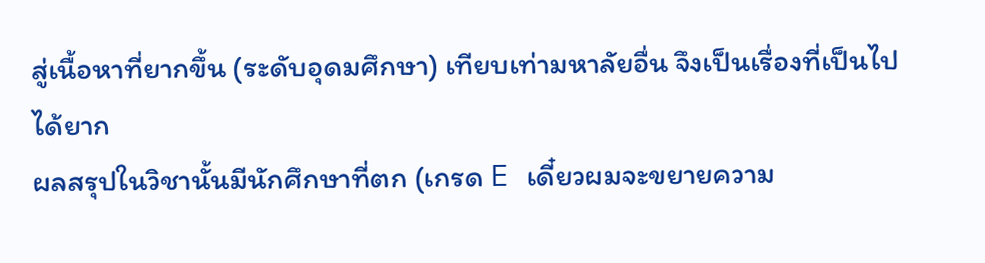สู่เนื้อหาที่ยากขึ้น (ระดับอุดมศึกษา) เทียบเท่ามหาลัยอื่น จึงเป็นเรื่องที่เป็นไปได้ยาก
ผลสรุปในวิชานั้นมีนักศึกษาที่ตก (เกรด E เดี๋ยวผมจะขยายความ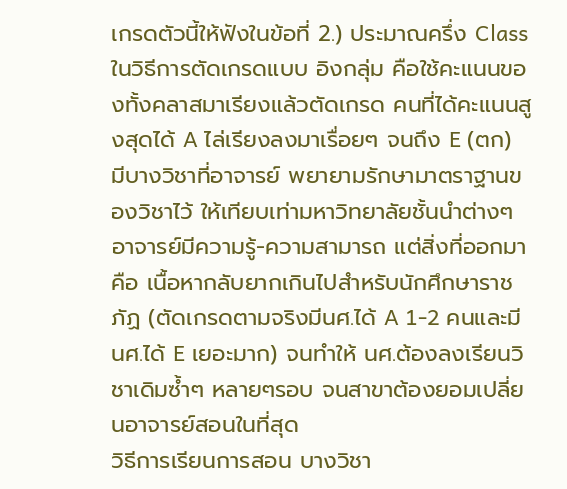เกรดตัวนี้ให้ฟังในข้อที่ 2.) ประมาณครึ่ง Class
ในวิธีการตัดเกรดแบบ อิงกลุ่ม คือใช้คะแนนของทั้งคลาสมาเรียงแล้วตัดเกรด คนที่ได้คะแนนสูงสุดได้ A ไล่เรียงลงมาเรื่อยๆ จนถึง E (ตก)
มีบางวิชาที่อาจารย์ พยายามรักษามาตราฐานของวิชาไว้ ให้เทียบเท่ามหาวิทยาลัยชั้นนำต่างๆ อาจารย์มีความรู้-ความสามารถ แต่สิ่งที่ออกมาคือ เนื้อหากลับยากเกินไปสำหรับนักศึกษาราชภัฏ (ตัดเกรดตามจริงมีนศ.ได้ A 1-2 คนและมีนศ.ได้ E เยอะมาก) จนทำให้ นศ.ต้องลงเรียนวิชาเดิมซ้ำๆ หลายๆรอบ จนสาขาต้องยอมเปลี่ยนอาจารย์สอนในที่สุด
วิธีการเรียนการสอน บางวิชา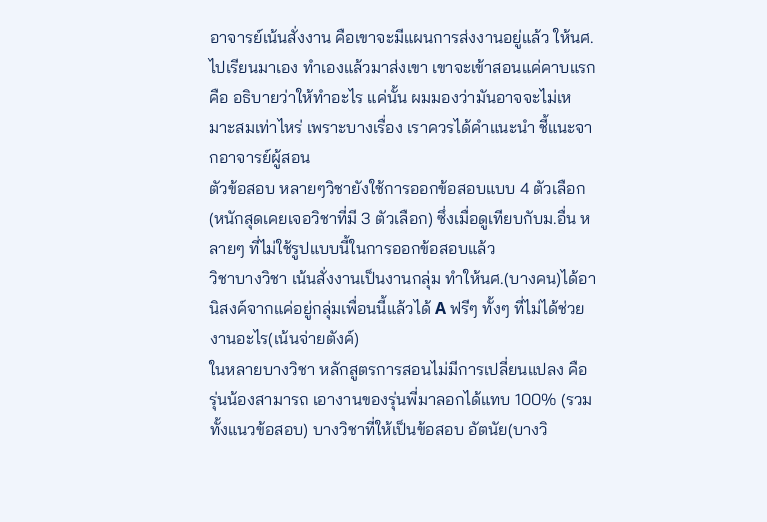อาจารย์เน้นสั่งงาน คือเขาจะมีแผนการส่งงานอยู่แล้ว ให้นศ. ไปเรียนมาเอง ทำเองแล้วมาส่งเขา เขาจะเข้าสอนแค่คาบแรกคือ อธิบายว่าให้ทำอะไร แค่นั้น ผมมองว่ามันอาจจะไม่เหมาะสมเท่าไหร่ เพราะบางเรื่อง เราควรได้คำแนะนำ ชี้แนะจากอาจารย์ผู้สอน
ตัวข้อสอบ หลายๆวิชายังใช้การออกข้อสอบแบบ 4 ตัวเลือก (หนักสุดเคยเจอวิชาที่มี 3 ตัวเลือก) ซึ่งเมื่อดูเทียบกับม.อื่น หลายๆ ที่ไม่ใช้รูปแบบนี้ในการออกข้อสอบแล้ว
วิชาบางวิชา เน้นสั่งงานเป็นงานกลุ่ม ทำให้นศ.(บางคน)ได้อานิสงค์จากแค่อยู่กลุ่มเพื่อนนี้แล้วได้ A ฟรีๆ ทั้งๆ ที่ไม่ได้ช่วยงานอะไร(เน้นจ่ายตังค์)
ในหลายบางวิชา หลักสูตรการสอนไม่มีการเปลี่ยนแปลง คือ รุ่นน้องสามารถ เอางานของรุ่นพี่มาลอกได้แทบ 100% (รวมทั้งแนวข้อสอบ) บางวิชาที่ให้เป็นข้อสอบ อัตนัย(บางวิ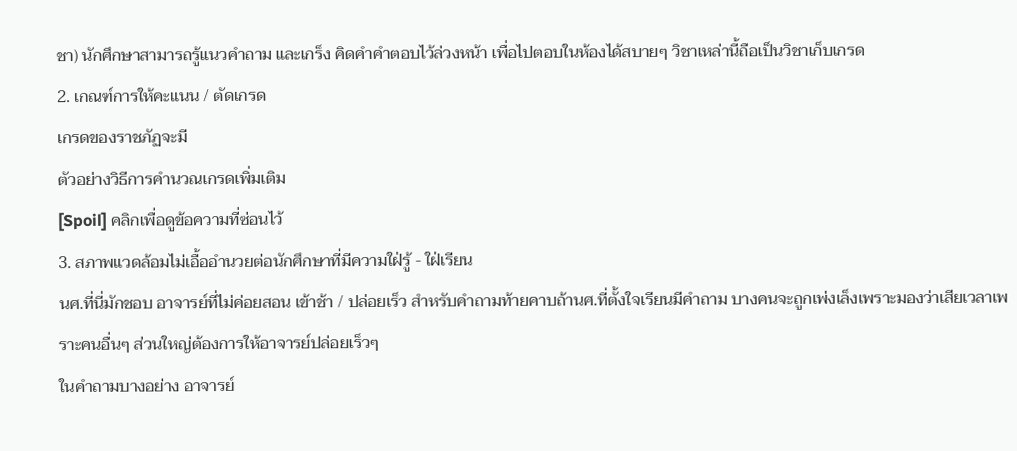ชา) นักศึกษาสามารถรู้แนวคำถาม และเกร็ง คิดคำคำตอบไว้ล่วงหน้า เพื่อไปตอบในห้องได้สบายๆ วิชาเหล่านี้ถือเป็นวิชาเก็บเกรด
2. เกณฑ์การให้คะแนน / ตัดเกรด
เกรดของราชภัฏจะมี
ตัวอย่างวิธีการคำนวณเกรดเพิ่มเติม
[Spoil] คลิกเพื่อดูข้อความที่ซ่อนไว้
3. สภาพแวดล้อมไม่เอื้ออำนวยต่อนักศึกษาที่มีความใฝ่รู้ - ใฝ่เรียน
นศ.ที่นี่มักชอบ อาจารย์ที่ไม่ค่อยสอน เข้าช้า / ปล่อยเร็ว สำหรับคำถามท้ายคาบถ้านศ.ที่ตั้งใจเรียนมีคำถาม บางคนจะถูกเพ่งเล็งเพราะมองว่าเสียเวลาเพราะคนอื่นๆ ส่วนใหญ่ต้องการให้อาจารย์ปล่อยเร็วๆ
ในคำถามบางอย่าง อาจารย์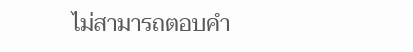ไม่สามารถตอบคำ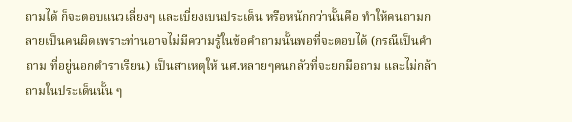ถามได้ ก็จะตอบแนวเลี่ยงๆ และเบี่ยงเบนประเด็น หรือหนักกว่านั้นคือ ทำให้คนถามกลายเป็นคนผิดเพราะท่านอาจไม่มีความรู้ในข้อคำถามนั้นพอที่จะตอบได้ (กรณีเป็นคำถาม ที่อยู่นอกตำราเรียน) เป็นสาเหตุให้ นศ.หลายๆคนกลัวที่จะยกมือถาม และไม่กล้าถามในประเด็นนั้น ๆ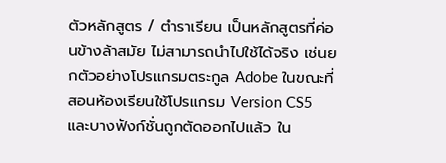ตัวหลักสูตร / ตำราเรียน เป็นหลักสูตรที่ค่อนข้างล้าสมัย ไม่สามารถนำไปใช้ได้จริง เช่นยกตัวอย่างโปรแกรมตระกูล Adobe ในขณะที่สอนห้องเรียนใช้โปรแกรม Version CS5 และบางฟังก์ชั่นถูกตัดออกไปแล้ว ใน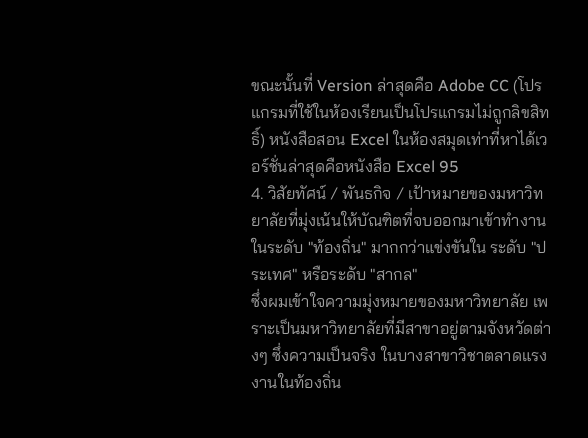ขณะนั้นที่ Version ล่าสุดคือ Adobe CC (โปรแกรมที่ใช้ในห้องเรียนเป็นโปรแกรมไม่ถูกลิขสิทธิ์) หนังสือสอน Excel ในห้องสมุดเท่าที่หาได้เวอร์ชั่นล่าสุดคือหนังสือ Excel 95
4. วิสัยทัศน์ / พันธกิจ / เป้าหมายของมหาวิทยาลัยที่มุ่งเน้นให้บัณฑิตที่จบออกมาเข้าทำงานในระดับ "ท้องถิ่น" มากกว่าแข่งขันใน ระดับ "ประเทศ" หรือระดับ "สากล"
ซึ่งผมเข้าใจความมุ่งหมายของมหาวิทยาลัย เพราะเป็นมหาวิทยาลัยที่มีสาขาอยู่ตามจังหวัดต่างๆ ซึ่งความเป็นจริง ในบางสาขาวิชาตลาดแรงงานในท้องถิ่น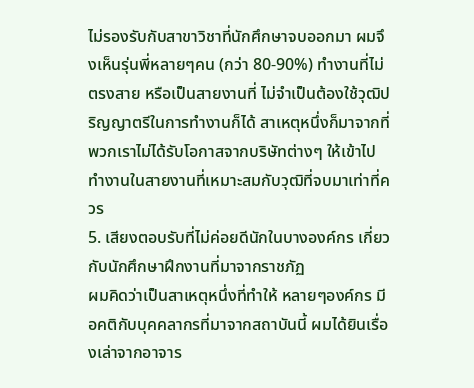ไม่รองรับกับสาขาวิชาที่นักศึกษาจบออกมา ผมจึงเห็นรุ่นพี่หลายๆคน (กว่า 80-90%) ทำงานที่ไม่ตรงสาย หรือเป็นสายงานที่ ไม่จำเป็นต้องใช้วุฒิปริญญาตรีในการทำงานก็ได้ สาเหตุหนึ่งก็มาจากที่พวกเราไม่ได้รับโอกาสจากบริษัทต่างๆ ให้เข้าไปทำงานในสายงานที่เหมาะสมกับวุฒิที่จบมาเท่าที่ควร
5. เสียงตอบรับที่ไม่ค่อยดีนักในบางองค์กร เกี่ยวกับนักศึกษาฝึกงานที่มาจากราชภัฏ
ผมคิดว่าเป็นสาเหตุหนึ่งที่ทำให้ หลายๆองค์กร มีอคติกับบุคคลากรที่มาจากสถาบันนี้ ผมได้ยินเรื่องเล่าจากอาจาร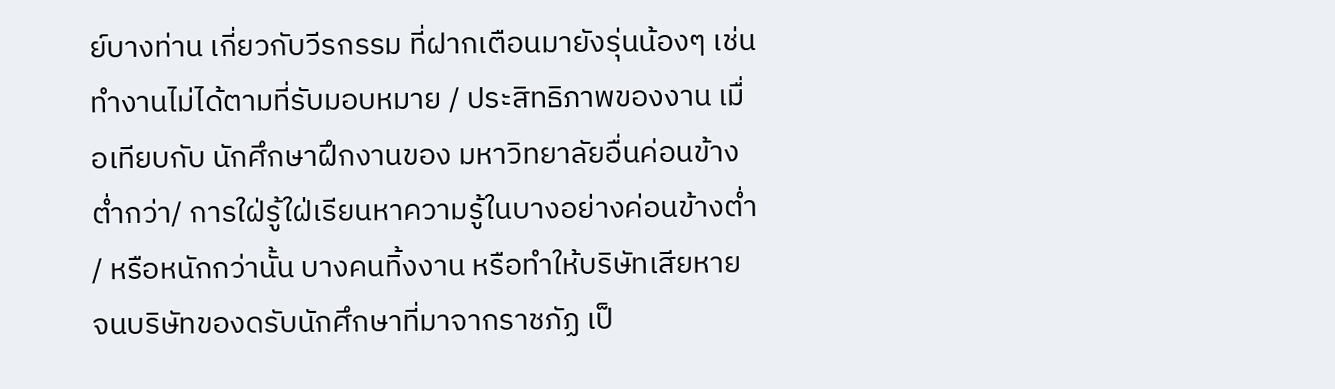ย์บางท่าน เกี่ยวกับวีรกรรม ที่ฝากเตือนมายังรุ่นน้องๆ เช่นทำงานไม่ได้ตามที่รับมอบหมาย / ประสิทธิภาพของงาน เมื่อเทียบกับ นักศึกษาฝึกงานของ มหาวิทยาลัยอื่นค่อนข้างต่ำกว่า/ การใฝ่รู้ใฝ่เรียนหาความรู้ในบางอย่างค่อนข้างต่ำ / หรือหนักกว่านั้น บางคนทิ้งงาน หรือทำให้บริษัทเสียหาย จนบริษัทของดรับนักศึกษาที่มาจากราชภัฏ เป็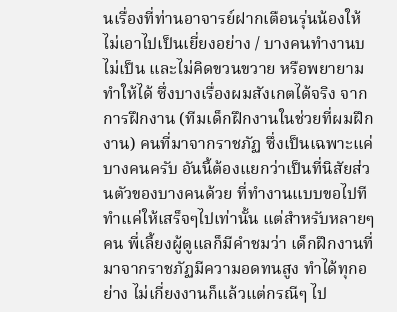นเรื่องที่ท่านอาจารย์ฝากเตือนรุ่นน้องให้ไม่เอาไปเป็นเยี่ยงอย่าง / บางคนทำงานบไม่เป็น และไม่คิดขวนขวาย หรือพยายามทำให้ได้ ซึ่งบางเรื่องผมสังเกตได้จริง จากการฝึกงาน (ทีมเด็กฝึกงานในช่วยที่ผมฝึกงาน) คนที่มาจากราชภัฏ ซึ่งเป็นเฉพาะแค่บางคนครับ อันนี้ต้องแยกว่าเป็นที่นิสัยส่วนตัวของบางคนด้วย ที่ทำงานแบบขอไปที ทำแค่ให้เสร็จๆไปเท่านั้น แต่สำหรับหลายๆ คน พี่เลี้ยงผู้ดูแลก็มีคำชมว่า เด็กฝึกงานที่มาจากราชภัฏมีความอดทนสูง ทำได้ทุกอย่าง ไม่เกี่ยงงานก็แล้วแต่กรณีๆ ไป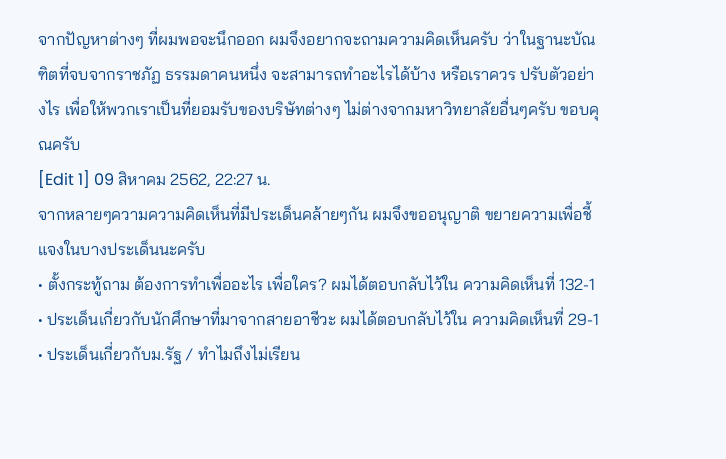จากปัญหาต่างๆ ที่ผมพอจะนึกออก ผมจึงอยากจะถามความคิดเห็นครับ ว่าในฐานะบัณฑิตที่จบจากราชภัฏ ธรรมดาคนหนึ่ง จะสามารถทำอะไรได้บ้าง หรือเราควร ปรับตัวอย่างไร เพื่อให้พวกเราเป็นที่ยอมรับของบริษัทต่างๆ ไม่ต่างจากมหาวิทยาลัยอื่นๆครับ ขอบคุณครับ
[Edit 1] 09 สิหาคม 2562, 22:27 น.
จากหลายๆความความคิดเห็นที่มีประเด็นคล้ายๆกัน ผมจึงขออนุญาติ ขยายความเพื่อชี้แจงในบางประเด็นนะครับ
• ตั้งกระทู้ถาม ต้องการทำเพื่ออะไร เพื่อใคร? ผมได้ตอบกลับไว้ใน ความคิดเห็นที่ 132-1
• ประเด็นเกี่ยวกับนักศึกษาที่มาจากสายอาชีวะ ผมได้ตอบกลับไว้ใน ความคิดเห็นที่ 29-1
• ประเด็นเกี่ยวกับม.รัฐ / ทำไมถึงไม่เรียน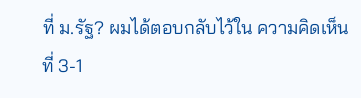ที่ ม.รัฐ? ผมได้ตอบกลับไว้ใน ความคิดเห็นที่ 3-1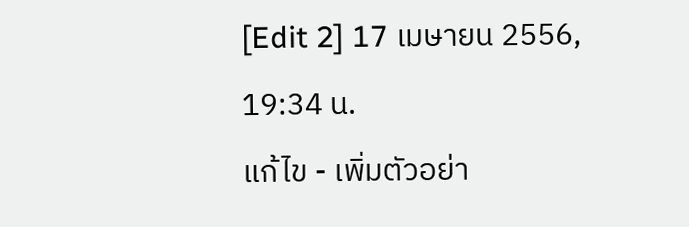[Edit 2] 17 เมษายน 2556, 19:34 น.
แก้ไข - เพิ่มตัวอย่า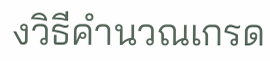งวิธีคำนวณเกรด